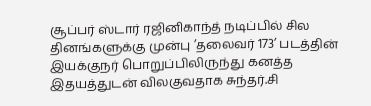சூப்பர் ஸ்டார் ரஜினிகாந்த் நடிப்பில் சில தினங்களுக்கு முன்பு ’தலைவர் 173’ படத்தின் இயக்குநர் பொறுப்பிலிருந்து கனத்த இதயத்துடன் விலகுவதாக சுந்தர்.சி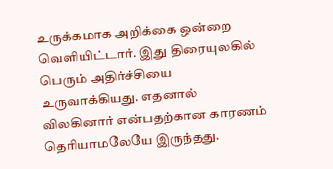உருக்கமாக அறிக்கை ஒன்றை வெளியிட்டார். இது திரையுலகில் பெரும் அதிர்ச்சியை உருவாக்கியது. எதனால் விலகினார் என்பதற்கான காரணம் தெரியாமலேயே இருந்தது.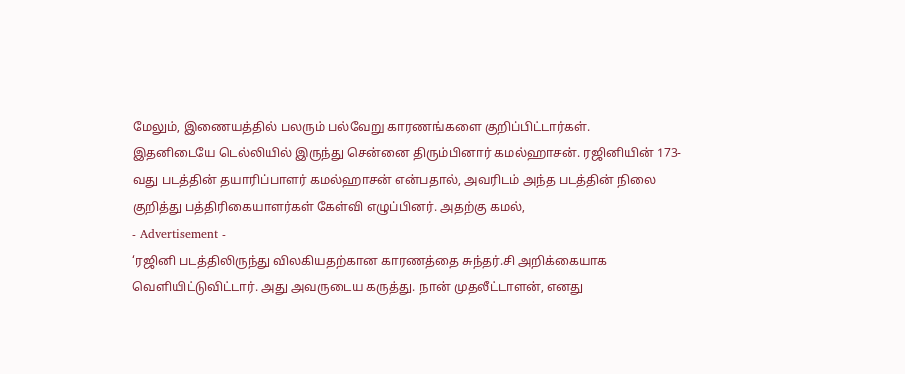மேலும், இணையத்தில் பலரும் பல்வேறு காரணங்களை குறிப்பிட்டார்கள்.
இதனிடையே டெல்லியில் இருந்து சென்னை திரும்பினார் கமல்ஹாசன். ரஜினியின் 173-வது படத்தின் தயாரிப்பாளர் கமல்ஹாசன் என்பதால், அவரிடம் அந்த படத்தின் நிலை குறித்து பத்திரிகையாளர்கள் கேள்வி எழுப்பினர். அதற்கு கமல்,
- Advertisement -
‘ரஜினி படத்திலிருந்து விலகியதற்கான காரணத்தை சுந்தர்.சி அறிக்கையாக வெளியிட்டுவிட்டார். அது அவருடைய கருத்து. நான் முதலீட்டாளன், எனது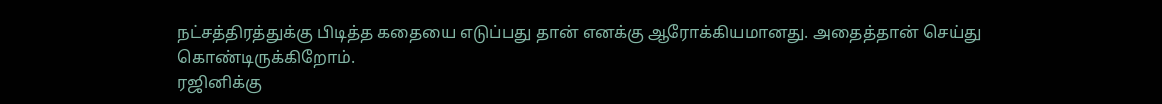நட்சத்திரத்துக்கு பிடித்த கதையை எடுப்பது தான் எனக்கு ஆரோக்கியமானது. அதைத்தான் செய்து கொண்டிருக்கிறோம்.
ரஜினிக்கு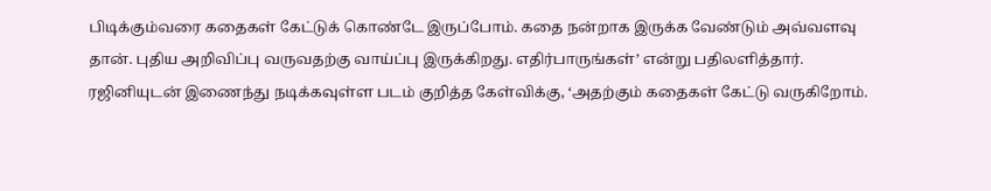பிடிக்கும்வரை கதைகள் கேட்டுக் கொண்டே இருப்போம். கதை நன்றாக இருக்க வேண்டும் அவ்வளவு தான். புதிய அறிவிப்பு வருவதற்கு வாய்ப்பு இருக்கிறது. எதிர்பாருங்கள்’ என்று பதிலளித்தார்.
ரஜினியுடன் இணைந்து நடிக்கவுள்ள படம் குறித்த கேள்விக்கு, ‘அதற்கும் கதைகள் கேட்டு வருகிறோம்.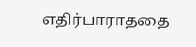எதிர்பாராததை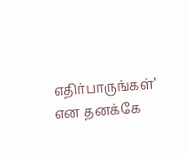எதிர்பாருங்கள்’ என தனக்கே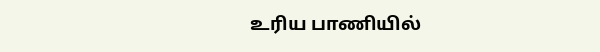உரிய பாணியில்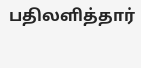பதிலளித்தார்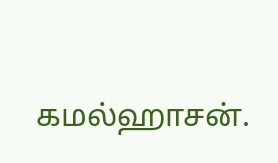கமல்ஹாசன்.